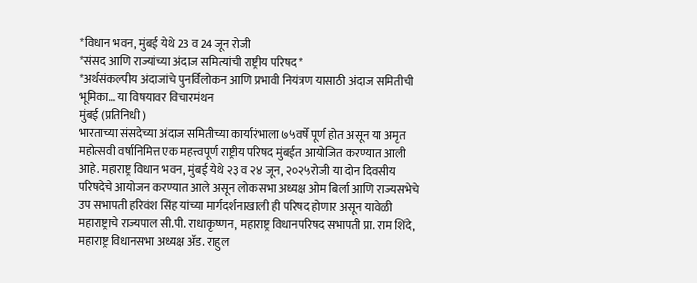*विधान भवन, मुंबई येथे 23 व 24 जून रोजी
*संसद आणि राज्यांच्या अंदाज समित्यांची राष्ट्रीय परिषद*
*अर्थसंकल्पीय अंदाजांचे पुनर्विलोकन आणि प्रभावी नियंत्रण यासाठी अंदाज समितीची भूमिका… या विषयावर विचारमंथन
मुंबई (प्रतिनिधी )
भारताच्या संसदेच्या अंदाज समितीच्या कार्यारंभाला ७५वर्षे पूर्ण होत असून या अमृत महोत्सवी वर्षानिमित्त एक महत्त्वपूर्ण राष्ट्रीय परिषद मुंबईत आयोजित करण्यात आली आहे. महाराष्ट्र विधान भवन, मुंबई येथे २३ व २४ जून, २०२५रोजी या दोन दिवसीय परिषदेचे आयोजन करण्यात आले असून लोकसभा अध्यक्ष ओम बिर्ला आणि राज्यसभेचे उप सभापती हरिवंश सिंह यांच्या मार्गदर्शनाखाली ही परिषद होणार असून यावेळी महाराष्ट्राचे राज्यपाल सी.पी. राधाकृष्णन, महाराष्ट्र विधानपरिषद सभापती प्रा. राम शिंदे, महाराष्ट्र विधानसभा अध्यक्ष ॲड. राहुल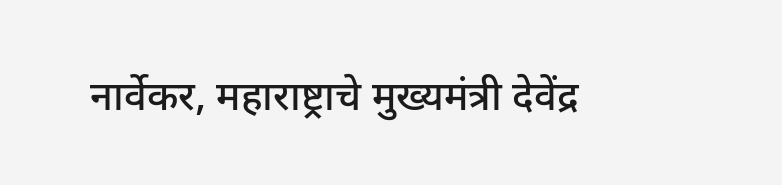नार्वेकर, महाराष्ट्राचे मुख्यमंत्री देवेंद्र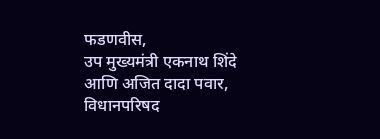फडणवीस,
उप मुख्यमंत्री एकनाथ शिंदे आणि अजित दादा पवार, विधानपरिषद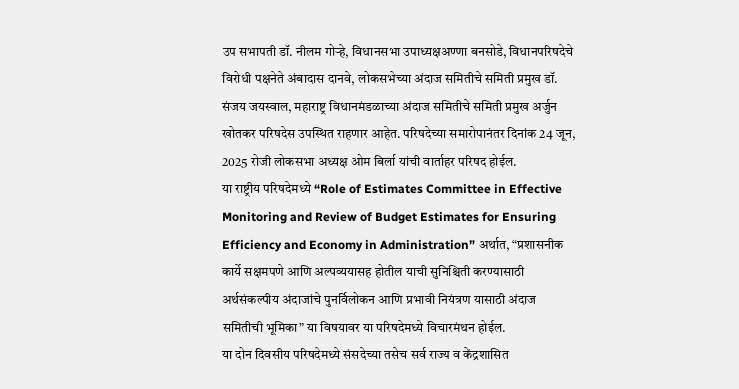उप सभापती डॉ. नीलम गोऱ्हे, विधानसभा उपाध्यक्षअण्णा बनसोडे, विधानपरिषदेचे विरोधी पक्षनेते अंबादास दानवे, लोकसभेच्या अंदाज समितीचे समिती प्रमुख डॉ. संजय जयस्वाल, महाराष्ट्र विधानमंडळाच्या अंदाज समितीचे समिती प्रमुख अर्जुन खोतकर परिषदेस उपस्थित राहणार आहेत. परिषदेच्या समारोपानंतर दिनांक 24 जून, 2025 रोजी लोकसभा अध्यक्ष ओम बिर्ला यांची वार्ताहर परिषद होईल.
या राष्ट्रीय परिषदेमध्ये “Role of Estimates Committee in Effective Monitoring and Review of Budget Estimates for Ensuring Efficiency and Economy in Administration” अर्थात, “प्रशासनीक कार्ये सक्षमपणे आणि अल्पव्ययासह होतील याची सुनिश्चिती करण्यासाठी अर्थसंकल्पीय अंदाजांचे पुनर्विलोकन आणि प्रभावी नियंत्रण यासाठी अंदाज समितीची भूमिका” या विषयावर या परिषदेमध्ये विचारमंथन होईल.
या दोन दिवसीय परिषदेमध्ये संसदेच्या तसेच सर्व राज्य व केंद्रशासित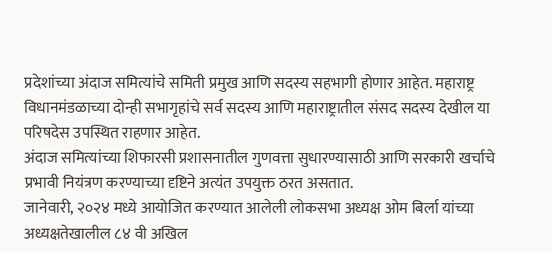प्रदेशांच्या अंदाज समित्यांचे समिती प्रमुख आणि सदस्य सहभागी होणार आहेत. महाराष्ट्र विधानमंडळाच्या दोन्ही सभागृहांचे सर्व सदस्य आणि महाराष्ट्रातील संसद सदस्य देखील या परिषदेस उपस्थित राहणार आहेत.
अंदाज समित्यांच्या शिफारसी प्रशासनातील गुणवत्ता सुधारण्यासाठी आणि सरकारी खर्चाचे प्रभावी नियंत्रण करण्याच्या दृष्टिने अत्यंत उपयुक्त ठरत असतात.
जानेवारी, २०२४ मध्ये आयोजित करण्यात आलेली लोकसभा अध्यक्ष ओम बिर्ला यांच्या अध्यक्षतेखालील ८४ वी अखिल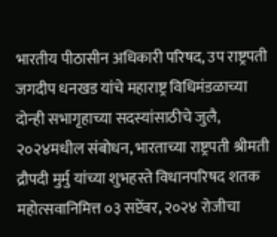भारतीय पीठासीन अधिकारी परिषद, उप राष्ट्रपती जगदीप धनखड यांचे महाराष्ट्र विधिमंडळाच्या दोन्ही सभागृहाच्या सदस्यांसाठीचे जुलै, २०२४मधील संबोधन, भारताच्या राष्ट्रपती श्रीमती द्रौपदी मुर्मु यांच्या शुभहस्ते विधानपरिषद शतक महोत्सवानिमित्त ०३ सप्टेंबर, २०२४ रोजीचा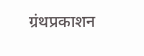ग्रंथप्रकाशन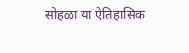सोहळा या ऐतिहासिक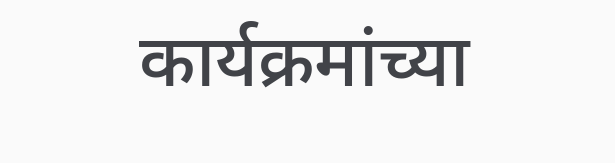कार्यक्रमांच्या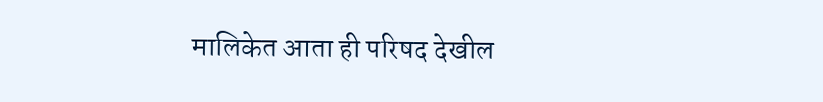मालिकेत आता ही परिषद देखील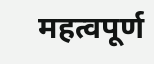महत्वपूर्ण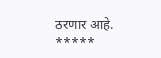ठरणार आहे.
*****